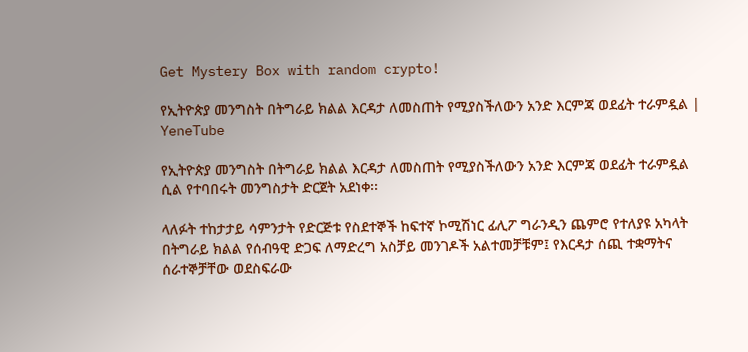Get Mystery Box with random crypto!

የኢትዮጵያ መንግስት በትግራይ ክልል እርዳታ ለመስጠት የሚያስችለውን አንድ እርምጃ ወደፊት ተራምዷል | YeneTube

የኢትዮጵያ መንግስት በትግራይ ክልል እርዳታ ለመስጠት የሚያስችለውን አንድ እርምጃ ወደፊት ተራምዷል ሲል የተባበሩት መንግስታት ድርጀት አደነቀ፡፡

ላለፉት ተከታታይ ሳምንታት የድርጅቱ የስደተኞች ከፍተኛ ኮሚሽነር ፊሊፖ ግራንዲን ጨምሮ የተለያዩ አካላት በትግራይ ክልል የሰብዓዊ ድጋፍ ለማድረግ አስቻይ መንገዶች አልተመቻቹም፤ የእርዳታ ሰጪ ተቋማትና ሰራተኞቻቸው ወደስፍራው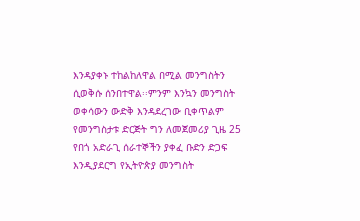እንዳያቀኑ ተከልከለዋል በሚል መንግስትን ሲወቅሱ ሰንበተዋል፡፡ምንም እንኳን መንግስት ወቀሳውን ውድቅ እንዳደረገው ቢቀጥልም የመንግስታቱ ድርጅት ግን ለመጀመሪያ ጊዜ 25 የበጎ አድራጊ ሰራተኞችን ያቀፈ ቡድን ድጋፍ እንዲያደርግ የኢትዮጵያ መንግስት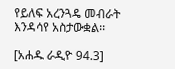የይለፍ አረንጓዴ መብራት እንዳሳየ አስታውቋል፡፡

[አሐዱ ራዲዮ 94.3]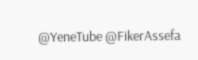@YeneTube @FikerAssefa